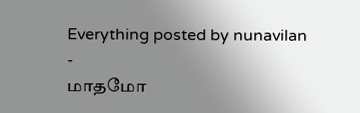Everything posted by nunavilan
-
மாதமோ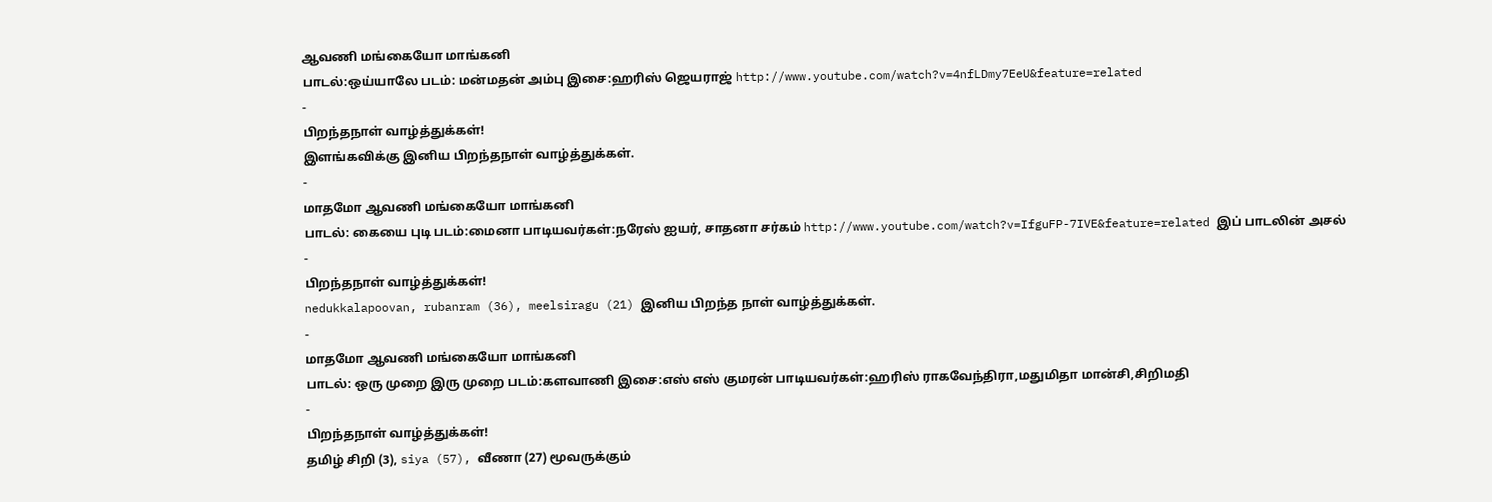ஆவணி மங்கையோ மாங்கனி
பாடல்:ஒய்யாலே படம்: மன்மதன் அம்பு இசை:ஹரிஸ் ஜெயராஜ் http://www.youtube.com/watch?v=4nfLDmy7EeU&feature=related
-
பிறந்தநாள் வாழ்த்துக்கள்!
இளங்கவிக்கு இனிய பிறந்தநாள் வாழ்த்துக்கள்.
-
மாதமோ ஆவணி மங்கையோ மாங்கனி
பாடல்: கையை புடி படம்:மைனா பாடியவர்கள்:நரேஸ் ஐயர், சாதனா சர்கம் http://www.youtube.com/watch?v=IfguFP-7IVE&feature=related இப் பாடலின் அசல்
-
பிறந்தநாள் வாழ்த்துக்கள்!
nedukkalapoovan, rubanram (36), meelsiragu (21) இனிய பிறந்த நாள் வாழ்த்துக்கள்.
-
மாதமோ ஆவணி மங்கையோ மாங்கனி
பாடல்: ஒரு முறை இரு முறை படம்:களவாணி இசை:எஸ் எஸ் குமரன் பாடியவர்கள்:ஹரிஸ் ராகவேந்திரா,மதுமிதா மான்சி,சிறிமதி
-
பிறந்தநாள் வாழ்த்துக்கள்!
தமிழ் சிறி (3), siya (57), வீணா (27) மூவருக்கும்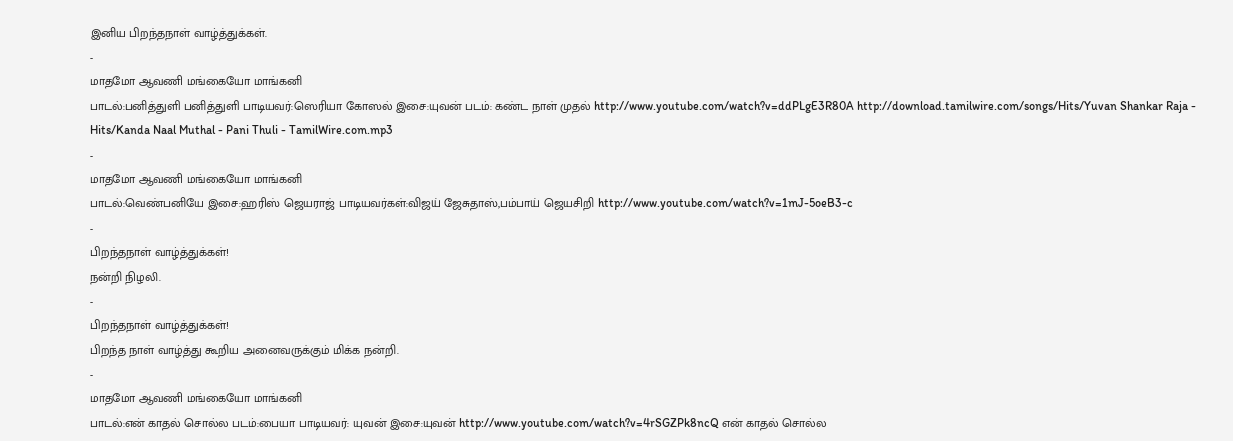இனிய பிறந்தநாள் வாழ்த்துக்கள்.
-
மாதமோ ஆவணி மங்கையோ மாங்கனி
பாடல்:பனித்துளி பனித்துளி பாடியவர்:ஸெரியா கோஸல் இசை:யுவன் படம்: கண்ட நாள் முதல் http://www.youtube.com/watch?v=ddPLgE3R80A http://download.tamilwire.com/songs/Hits/Yuvan Shankar Raja - Hits/Kanda Naal Muthal - Pani Thuli - TamilWire.com.mp3
-
மாதமோ ஆவணி மங்கையோ மாங்கனி
பாடல்:வெண்பனியே இசை:ஹரிஸ் ஜெயராஜ் பாடியவர்கள்:விஜய் ஜேசுதாஸ்,பம்பாய் ஜெயசிறி http://www.youtube.com/watch?v=1mJ-5oeB3-c
-
பிறந்தநாள் வாழ்த்துக்கள்!
நன்றி நிழலி.
-
பிறந்தநாள் வாழ்த்துக்கள்!
பிறந்த நாள் வாழ்த்து கூறிய அனைவருக்கும் மிக்க நன்றி.
-
மாதமோ ஆவணி மங்கையோ மாங்கனி
பாடல்:என் காதல் சொல்ல படம்:பையா பாடியவர்: யுவன் இசை:யுவன் http://www.youtube.com/watch?v=4rSGZPk8ncQ என் காதல் சொல்ல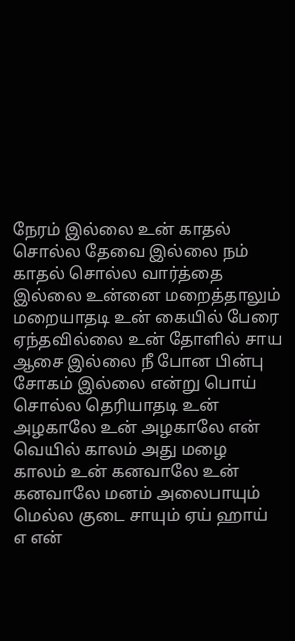நேரம் இல்லை உன் காதல் சொல்ல தேவை இல்லை நம் காதல் சொல்ல வார்த்தை இல்லை உன்னை மறைத்தாலும் மறையாதடி உன் கையில் பேரை ஏந்தவில்லை உன் தோளில் சாய ஆசை இல்லை நீ போன பின்பு சோகம் இல்லை என்று பொய் சொல்ல தெரியாதடி உன் அழகாலே உன் அழகாலே என் வெயில் காலம் அது மழை காலம் உன் கனவாலே உன் கனவாலே மனம் அலைபாயும் மெல்ல குடை சாயும் ஏய் ஹாய் எ என்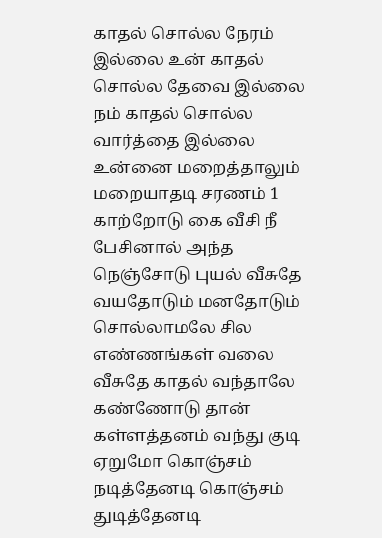காதல் சொல்ல நேரம் இல்லை உன் காதல் சொல்ல தேவை இல்லை நம் காதல் சொல்ல வார்த்தை இல்லை உன்னை மறைத்தாலும் மறையாதடி சரணம் 1 காற்றோடு கை வீசி நீ பேசினால் அந்த நெஞ்சோடு புயல் வீசுதே வயதோடும் மனதோடும் சொல்லாமலே சில எண்ணங்கள் வலை வீசுதே காதல் வந்தாலே கண்ணோடு தான் கள்ளத்தனம் வந்து குடி ஏறுமோ கொஞ்சம் நடித்தேனடி கொஞ்சம் துடித்தேனடி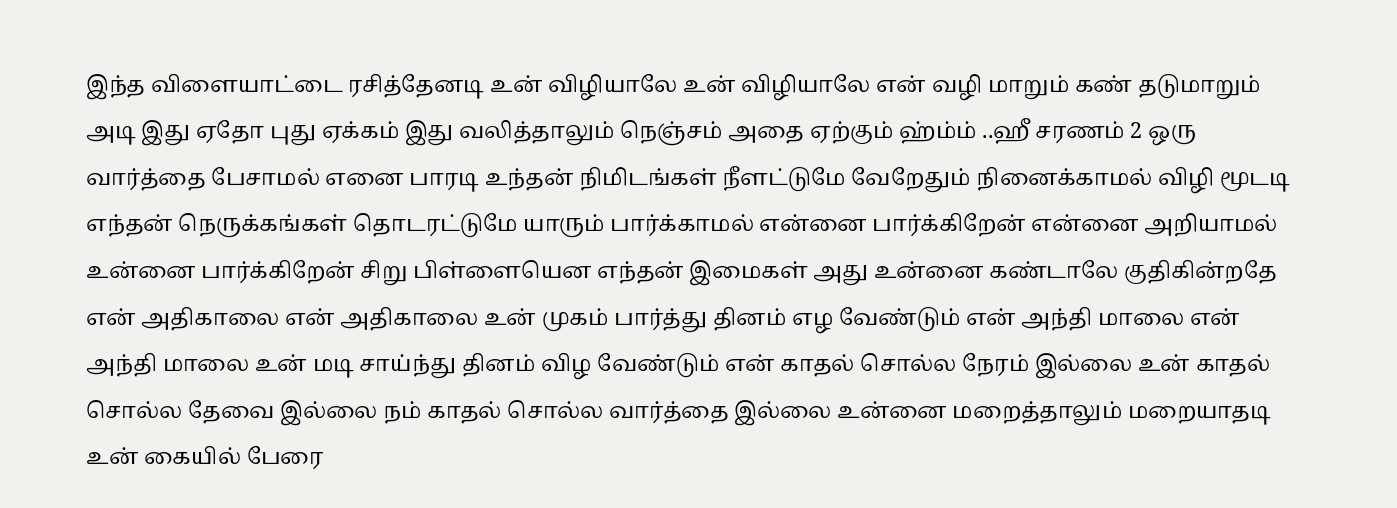இந்த விளையாட்டை ரசித்தேனடி உன் விழியாலே உன் விழியாலே என் வழி மாறும் கண் தடுமாறும் அடி இது ஏதோ புது ஏக்கம் இது வலித்தாலும் நெஞ்சம் அதை ஏற்கும் ஹ்ம்ம் ..ஹீ சரணம் 2 ஒரு வார்த்தை பேசாமல் எனை பாரடி உந்தன் நிமிடங்கள் நீளட்டுமே வேறேதும் நினைக்காமல் விழி மூடடி எந்தன் நெருக்கங்கள் தொடரட்டுமே யாரும் பார்க்காமல் என்னை பார்க்கிறேன் என்னை அறியாமல் உன்னை பார்க்கிறேன் சிறு பிள்ளையென எந்தன் இமைகள் அது உன்னை கண்டாலே குதிகின்றதே என் அதிகாலை என் அதிகாலை உன் முகம் பார்த்து தினம் எழ வேண்டும் என் அந்தி மாலை என் அந்தி மாலை உன் மடி சாய்ந்து தினம் விழ வேண்டும் என் காதல் சொல்ல நேரம் இல்லை உன் காதல் சொல்ல தேவை இல்லை நம் காதல் சொல்ல வார்த்தை இல்லை உன்னை மறைத்தாலும் மறையாதடி உன் கையில் பேரை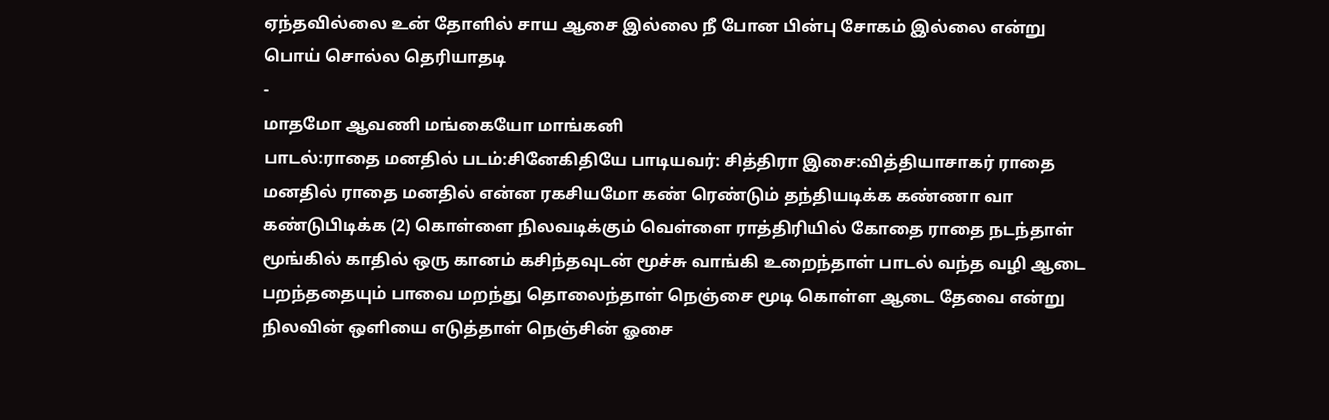ஏந்தவில்லை உன் தோளில் சாய ஆசை இல்லை நீ போன பின்பு சோகம் இல்லை என்று பொய் சொல்ல தெரியாதடி
-
மாதமோ ஆவணி மங்கையோ மாங்கனி
பாடல்:ராதை மனதில் படம்:சினேகிதியே பாடியவர்: சித்திரா இசை:வித்தியாசாகர் ராதை மனதில் ராதை மனதில் என்ன ரகசியமோ கண் ரெண்டும் தந்தியடிக்க கண்ணா வா கண்டுபிடிக்க (2) கொள்ளை நிலவடிக்கும் வெள்ளை ராத்திரியில் கோதை ராதை நடந்தாள் மூங்கில் காதில் ஒரு கானம் கசிந்தவுடன் மூச்சு வாங்கி உறைந்தாள் பாடல் வந்த வழி ஆடை பறந்ததையும் பாவை மறந்து தொலைந்தாள் நெஞ்சை மூடி கொள்ள ஆடை தேவை என்று நிலவின் ஒளியை எடுத்தாள் நெஞ்சின் ஓசை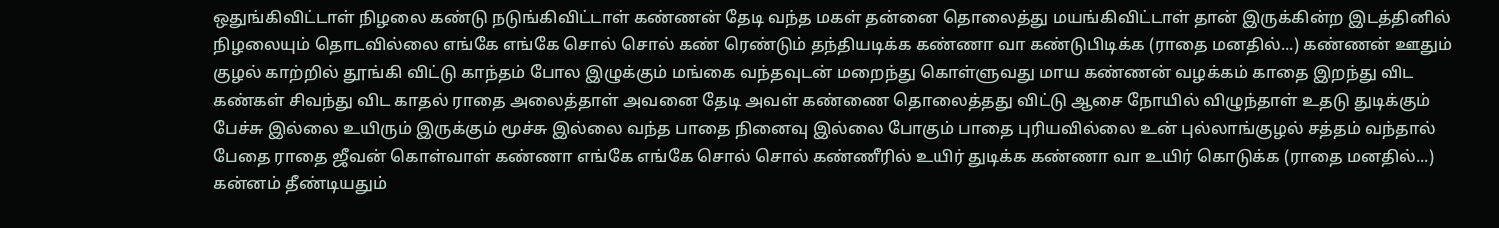ஒதுங்கிவிட்டாள் நிழலை கண்டு நடுங்கிவிட்டாள் கண்ணன் தேடி வந்த மகள் தன்னை தொலைத்து மயங்கிவிட்டாள் தான் இருக்கின்ற இடத்தினில் நிழலையும் தொடவில்லை எங்கே எங்கே சொல் சொல் கண் ரெண்டும் தந்தியடிக்க கண்ணா வா கண்டுபிடிக்க (ராதை மனதில்...) கண்ணன் ஊதும் குழல் காற்றில் தூங்கி விட்டு காந்தம் போல இழுக்கும் மங்கை வந்தவுடன் மறைந்து கொள்ளுவது மாய கண்ணன் வழக்கம் காதை இறந்து விட கண்கள் சிவந்து விட காதல் ராதை அலைத்தாள் அவனை தேடி அவள் கண்ணை தொலைத்தது விட்டு ஆசை நோயில் விழுந்தாள் உதடு துடிக்கும் பேச்சு இல்லை உயிரும் இருக்கும் மூச்சு இல்லை வந்த பாதை நினைவு இல்லை போகும் பாதை புரியவில்லை உன் புல்லாங்குழல் சத்தம் வந்தால் பேதை ராதை ஜீவன் கொள்வாள் கண்ணா எங்கே எங்கே சொல் சொல் கண்ணீரில் உயிர் துடிக்க கண்ணா வா உயிர் கொடுக்க (ராதை மனதில்...) கன்னம் தீண்டியதும்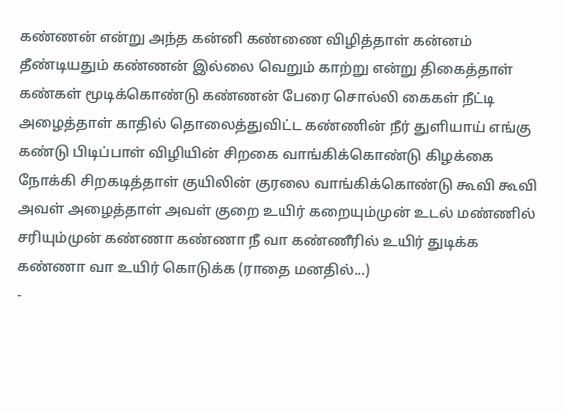கண்ணன் என்று அந்த கன்னி கண்ணை விழித்தாள் கன்னம் தீண்டியதும் கண்ணன் இல்லை வெறும் காற்று என்று திகைத்தாள் கண்கள் மூடிக்கொண்டு கண்ணன் பேரை சொல்லி கைகள் நீட்டி அழைத்தாள் காதில் தொலைத்துவிட்ட கண்ணின் நீர் துளியாய் எங்கு கண்டு பிடிப்பாள் விழியின் சிறகை வாங்கிக்கொண்டு கிழக்கை நோக்கி சிறகடித்தாள் குயிலின் குரலை வாங்கிக்கொண்டு கூவி கூவி அவள் அழைத்தாள் அவள் குறை உயிர் கறையும்முன் உடல் மண்ணில் சரியும்முன் கண்ணா கண்ணா நீ வா கண்ணீரில் உயிர் துடிக்க கண்ணா வா உயிர் கொடுக்க (ராதை மனதில்...)
-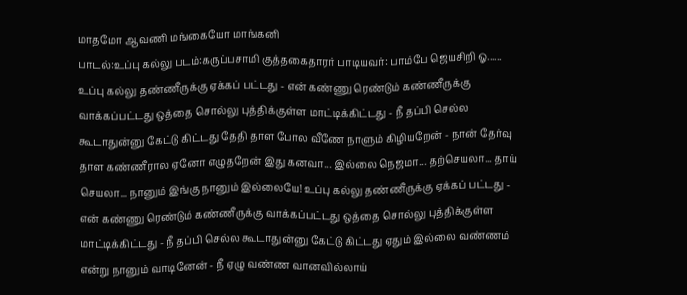மாதமோ ஆவணி மங்கையோ மாங்கனி
பாடல்:உப்பு கல்லு படம்:கருப்பசாமி குத்தகைதாரர் பாடியவர்: பாம்பே ஜெயசிறி ஓ...... உப்பு கல்லு தண்ணீருக்கு ஏக்கப் பட்டது - என் கண்ணு ரெண்டும் கண்ணீருக்கு வாக்கப்பட்டது ஒத்தை சொல்லு புத்திக்குள்ள மாட்டிக்கிட்டது - நீ தப்பி செல்ல கூடாதுன்னு கேட்டு கிட்டது தேதி தாள போல வீணே நாளும் கிழியறேன் - நான் தேர்வு தாள கண்ணீரால ஏனோ எழுதறேன் இது கனவா... இல்லை நெஜமா... தற்செயலா... தாய் செயலா... நானும் இங்கு நானும் இல்லையே! உப்பு கல்லு தண்ணீருக்கு ஏக்கப் பட்டது - என் கண்ணு ரெண்டும் கண்ணீருக்கு வாக்கப்பட்டது ஒத்தை சொல்லு புத்திக்குள்ள மாட்டிக்கிட்டது - நீ தப்பி செல்ல கூடாதுன்னு கேட்டு கிட்டது ஏதும் இல்லை வண்ணம் என்று நானும் வாடினேன் - நீ ஏழு வண்ண வானவில்லாய்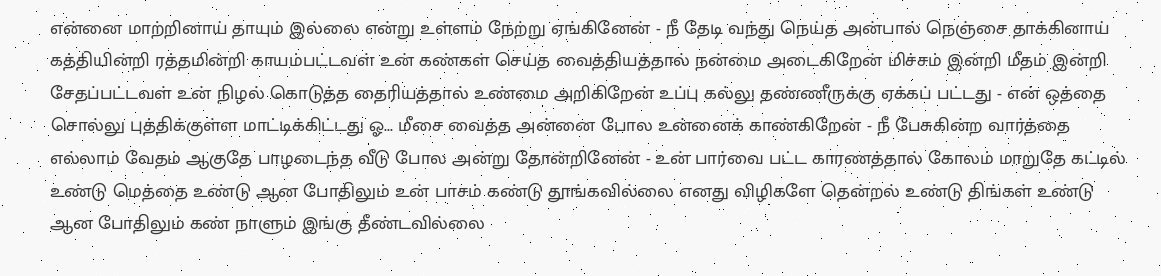என்னை மாற்றினாய் தாயும் இல்லை என்று உள்ளம் நேற்று ஏங்கினேன் - நீ தேடி வந்து நெய்த அன்பால் நெஞ்சை தாக்கினாய் கத்தியின்றி ரத்தமின்றி காயம்பட்டவள் உன் கண்கள் செய்த வைத்தியத்தால் நன்மை அடைகிறேன் மிச்சம் இன்றி மீதம் இன்றி சேதப்பட்டவள் உன் நிழல் கொடுத்த தைரியத்தால் உண்மை அறிகிறேன் உப்பு கல்லு தண்ணீருக்கு ஏக்கப் பட்டது - என் ஒத்தை சொல்லு புத்திக்குள்ள மாட்டிக்கிட்டது ஓ... மீசை வைத்த அன்னை போல உன்னைக் காண்கிறேன் - நீ பேசுகின்ற வார்த்தை எல்லாம் வேதம் ஆகுதே பாழடைந்த வீடு போல அன்று தோன்றினேன் - உன் பார்வை பட்ட காரணத்தால் கோலம் மாறுதே கட்டில் உண்டு மெத்தை உண்டு ஆன போதிலும் உன் பாசம் கண்டு தூங்கவில்லை எனது விழிகளே தென்றல் உண்டு திங்கள் உண்டு ஆன போதிலும் கண் நாளும் இங்கு தீண்டவில்லை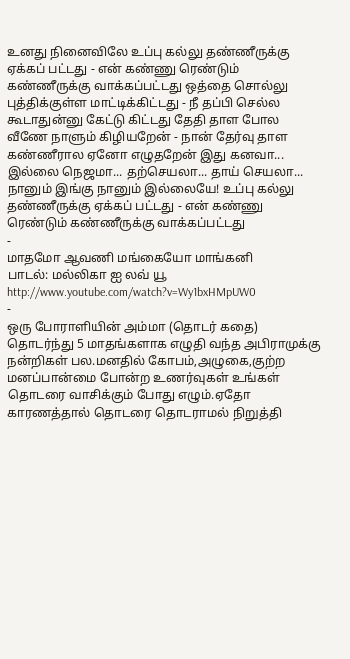உனது நினைவிலே உப்பு கல்லு தண்ணீருக்கு ஏக்கப் பட்டது - என் கண்ணு ரெண்டும் கண்ணீருக்கு வாக்கப்பட்டது ஒத்தை சொல்லு புத்திக்குள்ள மாட்டிக்கிட்டது - நீ தப்பி செல்ல கூடாதுன்னு கேட்டு கிட்டது தேதி தாள போல வீணே நாளும் கிழியறேன் - நான் தேர்வு தாள கண்ணீரால ஏனோ எழுதறேன் இது கனவா... இல்லை நெஜமா... தற்செயலா... தாய் செயலா... நானும் இங்கு நானும் இல்லையே! உப்பு கல்லு தண்ணீருக்கு ஏக்கப் பட்டது - என் கண்ணு ரெண்டும் கண்ணீருக்கு வாக்கப்பட்டது
-
மாதமோ ஆவணி மங்கையோ மாங்கனி
பாடல்: மல்லிகா ஐ லவ் யூ http://www.youtube.com/watch?v=Wy1bxHMpUW0
-
ஒரு போராளியின் அம்மா (தொடர் கதை)
தொடர்ந்து 5 மாதங்களாக எழுதி வந்த அபிராமுக்கு நன்றிகள் பல.மனதில் கோபம்,அழுகை,குற்ற மனப்பான்மை போன்ற உணர்வுகள் உங்கள் தொடரை வாசிக்கும் போது எழும்.ஏதோ காரணத்தால் தொடரை தொடராமல் நிறுத்தி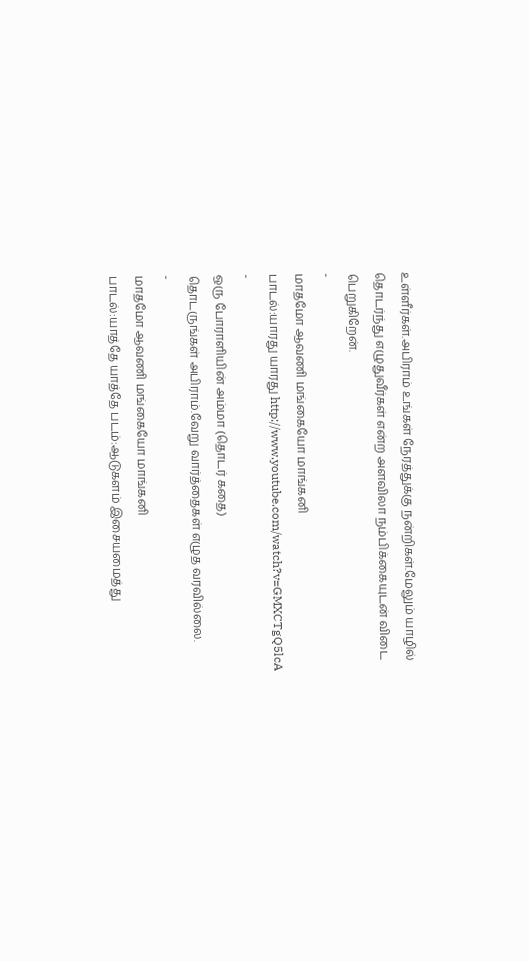உள்ளீர்கள்.அபிராம் உங்கள் நேரத்துக்கு நன்றிகள்.மேலும் யாழில் தொடர்ந்து எழுதுவீர்கள் என்ற அளவிலா நம்பிக்கையுடன் விடை பெறுகிறேன்.
-
மாதமோ ஆவணி மங்கையோ மாங்கனி
பாடல்:யாரது யாரது http://www.youtube.com/watch?v=GMXCTgQ5lcA
-
ஒரு போராளியின் அம்மா (தொடர் கதை)
தொடருங்கள் அபிராம்.வேறு வார்த்தைகள் எழுத வரவில்லை.
-
மாதமோ ஆவணி மங்கையோ மாங்கனி
பாடல்:யாத்தே யாத்தே படம்:ஆடுகளம் இசையமைத்து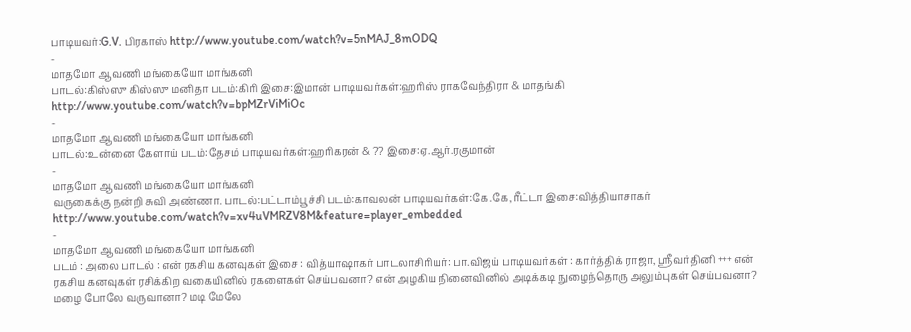பாடியவர்:G.V. பிரகாஸ் http://www.youtube.com/watch?v=5nMAJ_8mODQ
-
மாதமோ ஆவணி மங்கையோ மாங்கனி
பாடல்:கிஸ்ஸு கிஸ்ஸு மனிதா படம்:கிரி இசை:இமான் பாடியவர்கள்:ஹரிஸ் ராகவேந்திரா & மாதங்கி http://www.youtube.com/watch?v=bpMZrViMiOc
-
மாதமோ ஆவணி மங்கையோ மாங்கனி
பாடல்:உன்னை கேளாய் படம்:தேசம் பாடியவர்கள்:ஹரிகரன் & ?? இசை:ஏ.ஆர்.ரகுமான்
-
மாதமோ ஆவணி மங்கையோ மாங்கனி
வருகைக்கு நன்றி சுவி அண்ணா. பாடல்:பட்டாம்பூச்சி படம்:காவலன் பாடியவர்கள்:கே.கே,ரீட்டா இசை:வித்தியாசாகர் http://www.youtube.com/watch?v=xv4uVMRZV8M&feature=player_embedded
-
மாதமோ ஆவணி மங்கையோ மாங்கனி
படம் : அலை பாடல் : என் ரகசிய கனவுகள் இசை : வித்யாஷாகர் பாடலாசிரியர்: பா.விஜய் பாடியவர்கள் : கார்த்திக் ராஜா, ஸ்ரீவர்தினி +++ என் ரகசிய கனவுகள் ரசிக்கிற வகையினில் ரகளைகள் செய்பவனா? என் அழகிய நினைவினில் அடிக்கடி நுழைந்தொரு அலும்புகள் செய்பவனா? மழை போலே வருவானா? மடி மேலே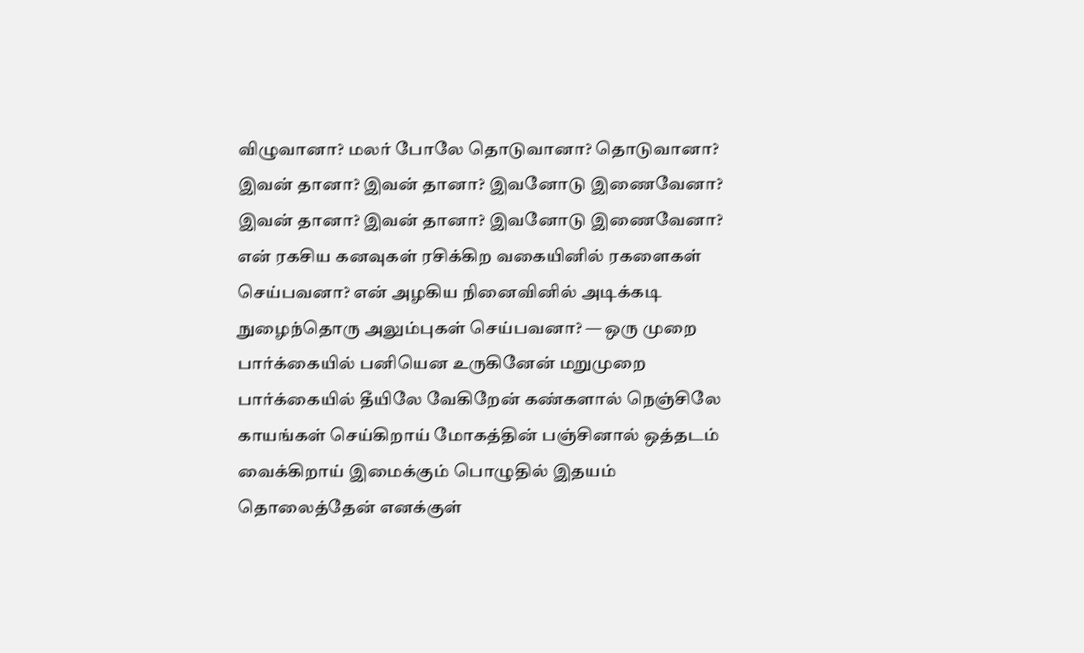விழுவானா? மலர் போலே தொடுவானா? தொடுவானா? இவன் தானா? இவன் தானா? இவனோடு இணைவேனா? இவன் தானா? இவன் தானா? இவனோடு இணைவேனா? என் ரகசிய கனவுகள் ரசிக்கிற வகையினில் ரகளைகள் செய்பவனா? என் அழகிய நினைவினில் அடிக்கடி நுழைந்தொரு அலும்புகள் செய்பவனா? — ஒரு முறை பார்க்கையில் பனியென உருகினேன் மறுமுறை பார்க்கையில் தீயிலே வேகிறேன் கண்களால் நெஞ்சிலே காயங்கள் செய்கிறாய் மோகத்தின் பஞ்சினால் ஒத்தடம் வைக்கிறாய் இமைக்கும் பொழுதில் இதயம் தொலைத்தேன் எனக்குள்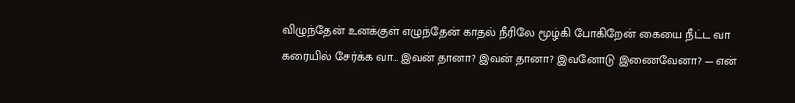விழுந்தேன் உனக்குள் எழுந்தேன் காதல் நீரிலே மூழ்கி போகிறேன் கையை நீட்ட வா கரையில் சேர்க்க வா… இவன் தானா? இவன் தானா? இவனோடு இணைவேனா? — என்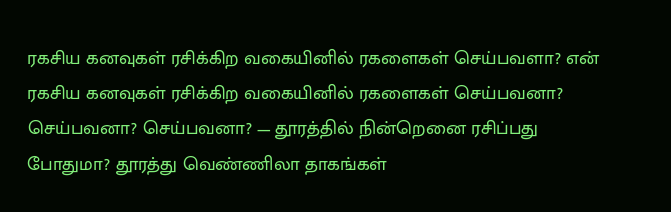ரகசிய கனவுகள் ரசிக்கிற வகையினில் ரகளைகள் செய்பவளா? என் ரகசிய கனவுகள் ரசிக்கிற வகையினில் ரகளைகள் செய்பவனா? செய்பவனா? செய்பவனா? — தூரத்தில் நின்றெனை ரசிப்பது போதுமா? தூரத்து வெண்ணிலா தாகங்கள்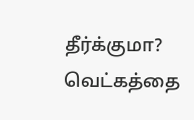தீர்க்குமா? வெட்கத்தை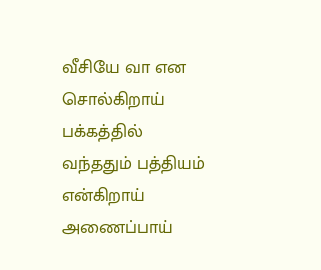வீசியே வா என சொல்கிறாய் பக்கத்தில் வந்ததும் பத்தியம் என்கிறாய் அணைப்பாய்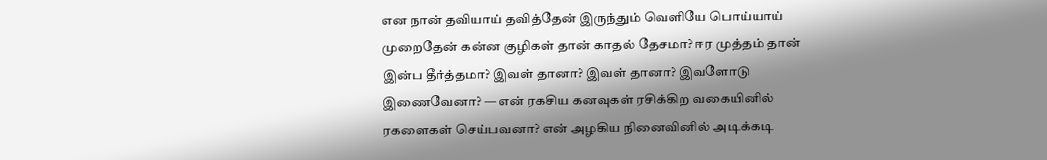என நான் தவியாய் தவித்தேன் இருந்தும் வெளியே பொய்யாய் முறைதேன் கன்ன குழிகள் தான் காதல் தேசமா? ஈர முத்தம் தான் இன்ப தீர்த்தமா? இவள் தானா? இவள் தானா? இவளோடு இணைவேனா? — என் ரகசிய கனவுகள் ரசிக்கிற வகையினில் ரகளைகள் செய்பவனா? என் அழகிய நினைவினில் அடிக்கடி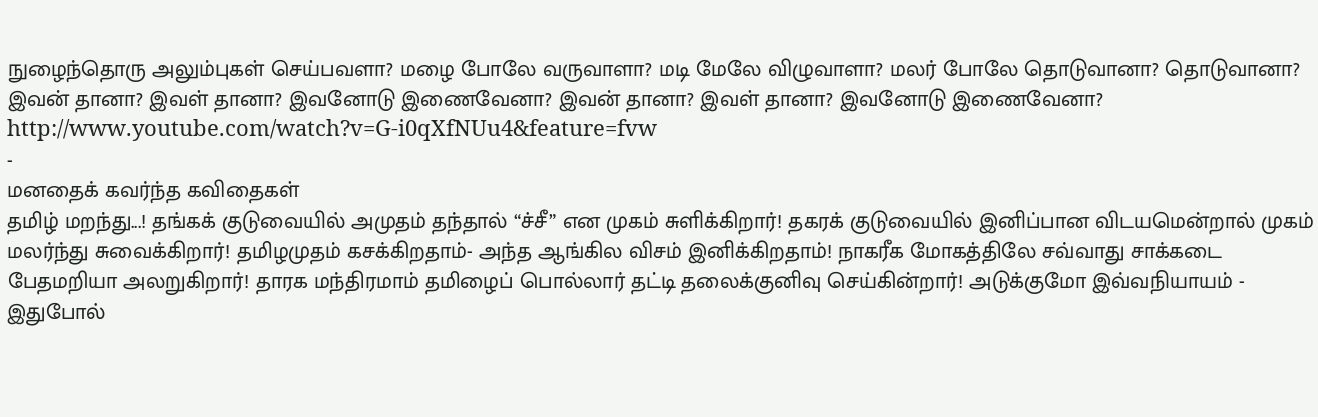நுழைந்தொரு அலும்புகள் செய்பவளா? மழை போலே வருவாளா? மடி மேலே விழுவாளா? மலர் போலே தொடுவானா? தொடுவானா? இவன் தானா? இவள் தானா? இவனோடு இணைவேனா? இவன் தானா? இவள் தானா? இவனோடு இணைவேனா? http://www.youtube.com/watch?v=G-i0qXfNUu4&feature=fvw
-
மனதைக் கவர்ந்த கவிதைகள்
தமிழ் மறந்து...! தங்கக் குடுவையில் அமுதம் தந்தால் “ச்சீ” என முகம் சுளிக்கிறார்! தகரக் குடுவையில் இனிப்பான விடயமென்றால் முகம் மலர்ந்து சுவைக்கிறார்! தமிழமுதம் கசக்கிறதாம்- அந்த ஆங்கில விசம் இனிக்கிறதாம்! நாகரீக மோகத்திலே சவ்வாது சாக்கடை பேதமறியா அலறுகிறார்! தாரக மந்திரமாம் தமிழைப் பொல்லார் தட்டி தலைக்குனிவு செய்கின்றார்! அடுக்குமோ இவ்வநியாயம் - இதுபோல்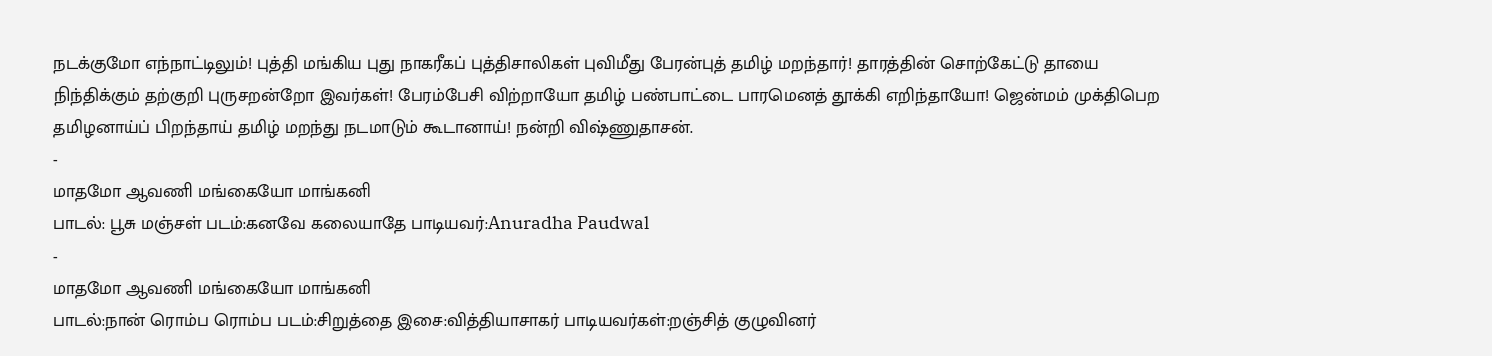நடக்குமோ எந்நாட்டிலும்! புத்தி மங்கிய புது நாகரீகப் புத்திசாலிகள் புவிமீது பேரன்புத் தமிழ் மறந்தார்! தாரத்தின் சொற்கேட்டு தாயை நிந்திக்கும் தற்குறி புருசறன்றோ இவர்கள்! பேரம்பேசி விற்றாயோ தமிழ் பண்பாட்டை பாரமெனத் தூக்கி எறிந்தாயோ! ஜென்மம் முக்திபெற தமிழனாய்ப் பிறந்தாய் தமிழ் மறந்து நடமாடும் கூடானாய்! நன்றி விஷ்ணுதாசன்.
-
மாதமோ ஆவணி மங்கையோ மாங்கனி
பாடல்: பூசு மஞ்சள் படம்:கனவே கலையாதே பாடியவர்:Anuradha Paudwal
-
மாதமோ ஆவணி மங்கையோ மாங்கனி
பாடல்:நான் ரொம்ப ரொம்ப படம்:சிறுத்தை இசை:வித்தியாசாகர் பாடியவர்கள்:றஞ்சித் குழுவினர்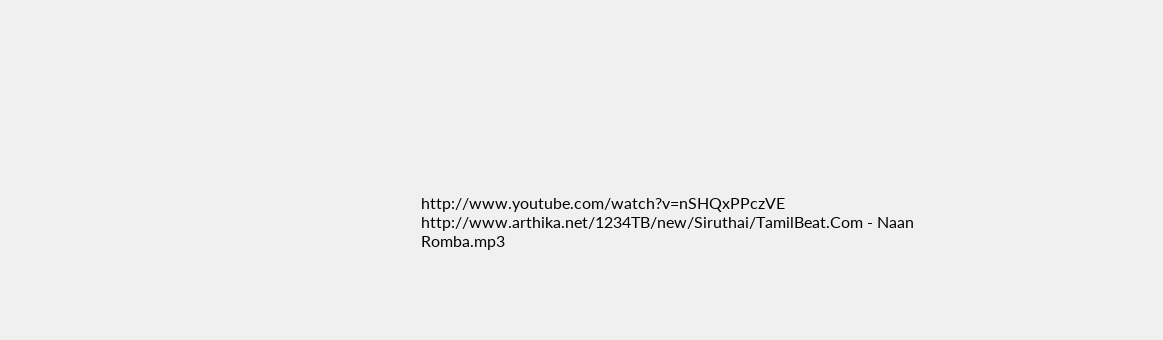http://www.youtube.com/watch?v=nSHQxPPczVE http://www.arthika.net/1234TB/new/Siruthai/TamilBeat.Com - Naan Romba.mp3